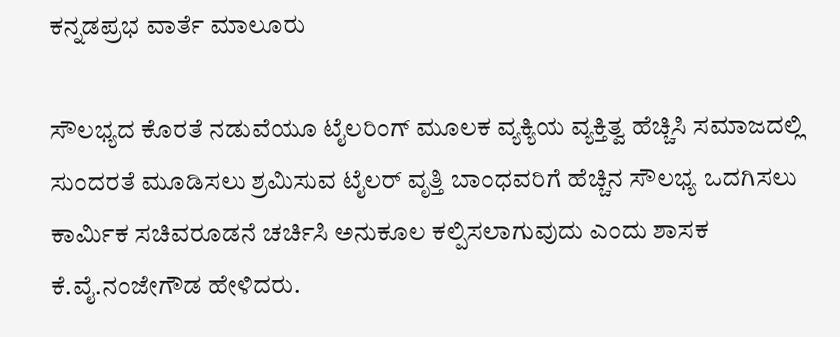ಕನ್ನಡಪ್ರಭ ವಾರ್ತೆ ಮಾಲೂರು

ಸೌಲಭ್ಯದ ಕೊರತೆ ನಡುವೆಯೂ ಟೈಲರಿಂಗ್‌ ಮೂಲಕ ವ್ಯಕ್ಯಿಯ ವ್ಯಕ್ತಿತ್ವ ಹೆಚ್ಚಿಸಿ ಸಮಾಜದಲ್ಲಿ ಸುಂದರತೆ ಮೂಡಿಸಲು ಶ್ರಮಿಸುವ ಟೈಲರ್‌ ವೃತ್ತಿ ಬಾಂಧವರಿಗೆ ಹೆಚ್ಚಿನ ಸೌಲಭ್ಯ ಒದಗಿಸಲು ಕಾರ್ಮಿಕ ಸಚಿವರೂಡನೆ ಚರ್ಚಿಸಿ ಅನುಕೂಲ ಕಲ್ಪಿಸಲಾಗುವುದು ಎಂದು ಶಾಸಕ ಕೆ.ವೈ.ನಂಜೇಗೌಡ ಹೇಳಿದರು.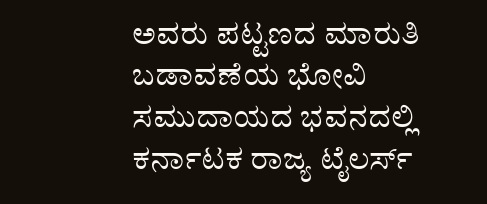ಅವರು ಪಟ್ಟಣದ ಮಾರುತಿ ಬಡಾವಣೆಯ ಭೋವಿ ಸಮುದಾಯದ ಭವನದಲ್ಲಿ ಕರ್ನಾಟಕ ರಾಜ್ಯ ಟೈಲರ್ಸ್‌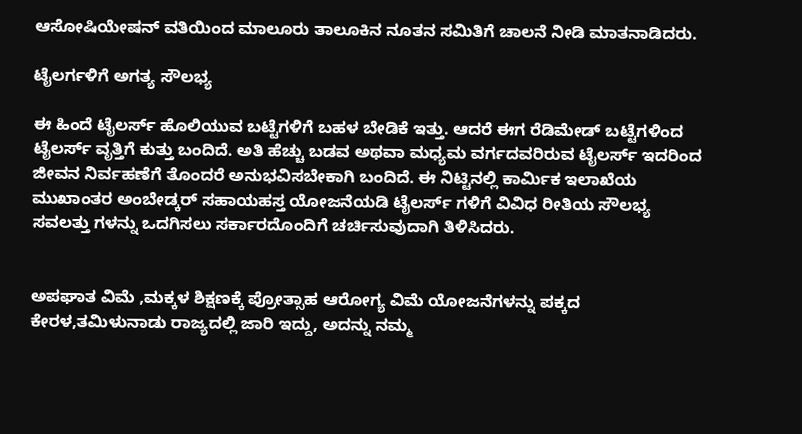ಆಸೋಷಿಯೇಷನ್‌ ವತಿಯಿಂದ ಮಾಲೂರು ತಾಲೂಕಿನ ನೂತನ ಸಮಿತಿಗೆ ಚಾಲನೆ ನೀಡಿ ಮಾತನಾಡಿದರು.

ಟೈಲರ್ಗಳಿಗೆ ಅಗತ್ಯ ಸೌಲಭ್ಯ

ಈ ಹಿಂದೆ ಟೈಲರ್ಸ್‌ ಹೊಲಿಯುವ ಬಟ್ಟೆಗಳಿಗೆ ಬಹಳ ಬೇಡಿಕೆ ಇತ್ತು. ಆದರೆ ಈಗ ರೆಡಿಮೇಡ್‌ ಬಟ್ಟೆಗಳಿಂದ ಟೈಲರ್ಸ್‌ ವೃತ್ತಿಗೆ ಕುತ್ತು ಬಂದಿದೆ. ಅತಿ ಹೆಚ್ಚು ಬಡವ ಅಥವಾ ಮಧ್ಯಮ ವರ್ಗದವರಿರುವ ಟೈಲರ್ಸ್‌ ಇದರಿಂದ ಜೀವನ ನಿರ್ವಹಣೆಗೆ ತೊಂದರೆ ಅನುಭವಿಸಬೇಕಾಗಿ ಬಂದಿದೆ. ಈ ನಿಟ್ಟಿನಲ್ಲಿ ಕಾರ್ಮಿಕ ಇಲಾಖೆಯ ಮುಖಾಂತರ ಅಂಬೇಡ್ಕರ್‌ ಸಹಾಯಹಸ್ತ ಯೋಜನೆಯಡಿ ಟೈಲರ್ಸ್‌ ಗಳಿಗೆ ವಿವಿಧ ರೀತಿಯ ಸೌಲಭ್ಯ ಸವಲತ್ತು ಗಳನ್ನು ಒದಗಿಸಲು ಸರ್ಕಾರದೊಂದಿಗೆ ಚರ್ಚಿಸುವುದಾಗಿ ತಿಳಿಸಿದರು.


ಅಪಘಾತ ವಿಮೆ ,ಮಕ್ಕಳ ಶಿಕ್ಷಣಕ್ಕೆ ಪ್ರೋತ್ಸಾಹ ಆರೋಗ್ಯ ವಿಮೆ ಯೋಜನೆಗಳನ್ನು ಪಕ್ಕದ ಕೇರಳ,ತಮಿಳುನಾಡು ರಾಜ್ಯದಲ್ಲಿ ಜಾರಿ ಇದ್ದು, ಅದನ್ನು ನಮ್ಮ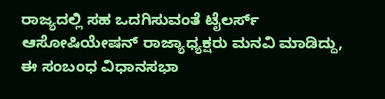ರಾಜ್ಯದಲ್ಲಿ ಸಹ ಒದಗಿಸುವಂತೆ ಟೈಲರ್ಸ್‌ ಆಸೋಷಿಯೇಷನ್‌ ರಾಜ್ಯಾಧ್ಯಕ್ಷರು ಮನವಿ ಮಾಡಿದ್ದು, ಈ ಸಂಬಂಧ ವಿಧಾನಸಭಾ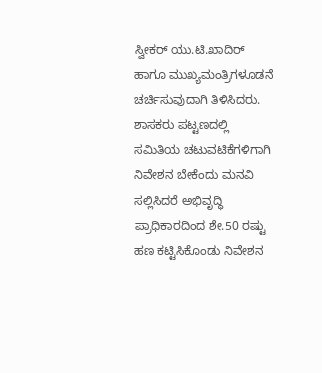ಸ್ವೀಕರ್‌ ಯು.ಟಿ.ಖಾದಿರ್‌ ಹಾಗೂ ಮುಖ್ಯಮಂತ್ರಿಗಳೂಡನೆ ಚರ್ಚಿಸುವುದಾಗಿ ತಿಳಿಸಿದರು. ಶಾಸಕರು ಪಟ್ಟಣದಲ್ಲಿ ಸಮಿತಿಯ ಚಟುವಟಿಕೆಗಳಿಗಾಗಿ ನಿವೇಶನ ಬೇಕೆಂದು ಮನವಿ ಸಲ್ಲಿಸಿದರೆ ಅಭಿವೃದ್ಧಿ ಪ್ರಾಧಿಕಾರದಿಂದ ಶೇ.50 ರಷ್ಟು ಹಣ ಕಟ್ಟಿಸಿಕೊಂಡು ನಿವೇಶನ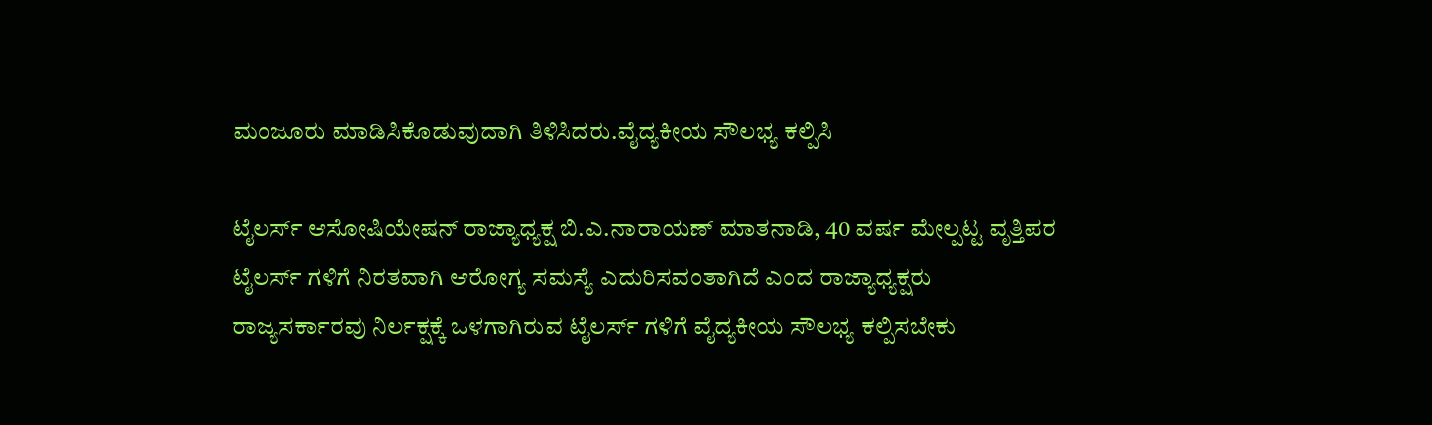ಮಂಜೂರು ಮಾಡಿಸಿಕೊಡುವುದಾಗಿ ತಿಳಿಸಿದರು.ವೈದ್ಯಕೀಯ ಸೌಲಭ್ಯ ಕಲ್ಪಿಸಿ

ಟೈಲರ್ಸ್‌ ಆಸೋಷಿಯೇಷನ್‌ ರಾಜ್ಯಾಧ್ಯಕ್ಷ ಬಿ.ಎ.ನಾರಾಯಣ್‌ ಮಾತನಾಡಿ, 40 ವರ್ಷ ಮೇಲ್ಪಟ್ಟ ವೃತ್ತಿಪರ ಟೈಲರ್ಸ್‌ ಗಳಿಗೆ ನಿರತವಾಗಿ ಆರೋಗ್ಯ ಸಮಸ್ಯೆ ಎದುರಿಸವಂತಾಗಿದೆ ಎಂದ ರಾಜ್ಯಾಧ್ಯಕ್ಷರು ರಾಜ್ಯಸರ್ಕಾರವು ನಿರ್ಲಕ್ಷಕ್ಕೆ ಒಳಗಾಗಿರುವ ಟೈಲರ್ಸ್‌ ಗಳಿಗೆ ವೈದ್ಯಕೀಯ ಸೌಲಭ್ಯ ಕಲ್ಪಿಸಬೇಕು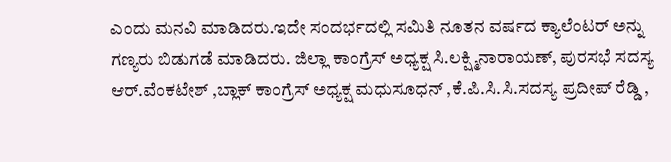ಎಂದು ಮನವಿ ಮಾಡಿದರು.ಇದೇ ಸಂದರ್ಭದಲ್ಲಿ ಸಮಿತಿ ನೂತನ ವರ್ಷದ ಕ್ಯಾಲೆಂಟರ್‌ ಅನ್ನು ಗಣ್ಯರು ಬಿಡುಗಡೆ ಮಾಡಿದರು. ಜಿಲ್ಲಾ ಕಾಂಗ್ರೆಸ್‌ ಅಧ್ಯಕ್ಷ ಸಿ.ಲಕ್ಷ್ಮಿನಾರಾಯಣ್‌, ಪುರಸಭೆ ಸದಸ್ಯ ಆರ್.ವೆಂಕಟೇಶ್‌ ,ಬ್ಲಾಕ್‌ ಕಾಂಗ್ರೆಸ್‌ ಅಧ್ಯಕ್ಷ ಮಧುಸೂಧನ್‌ ,ಕೆ.ಪಿ.ಸಿ.ಸಿ.ಸದಸ್ಯ ಪ್ರದೀಪ್‌ ರೆಡ್ಡಿ ,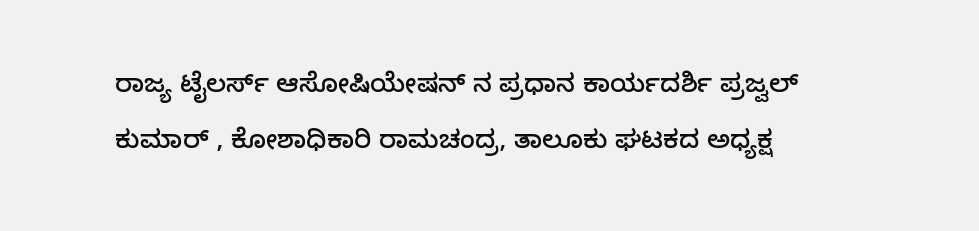ರಾಜ್ಯ ಟೈಲರ್ಸ್‌ ಆಸೋಷಿಯೇಷನ್‌ ನ ಪ್ರಧಾನ ಕಾರ್ಯದರ್ಶಿ ಪ್ರಜ್ವಲ್‌ ಕುಮಾರ್‌ , ಕೋಶಾಧಿಕಾರಿ ರಾಮಚಂದ್ರ, ತಾಲೂಕು ಘಟಕದ ಅಧ್ಯಕ್ಷ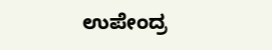ಉಪೇಂದ್ರ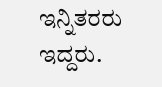ಇನ್ನಿತರರು ಇದ್ದರು.